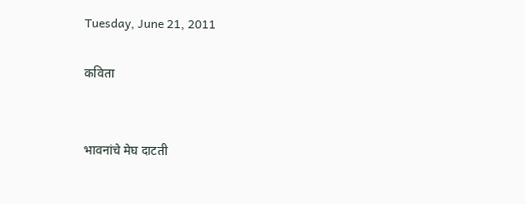Tuesday, June 21, 2011

कविता


भावनांचे मेघ दाटती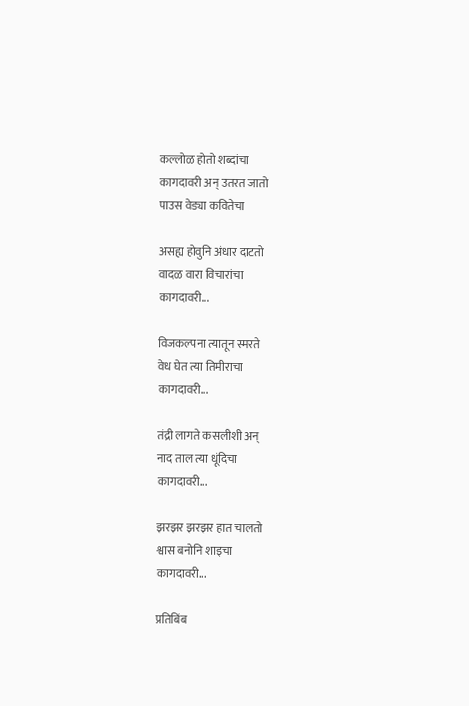कल्लोळ होतो शब्दांचा
कागदावरी अन् उतरत जातो
पाउस वेड्या कवितेचा

असह्य होवुनि अंधार दाटतो
वादळ वारा विचारांचा
कागदावरी...

विजकल्पना त्यातून स्मरते
वेध घेत त्या तिमीराचा
कागदावरी...

तंद्री लागते कसलीशी अन्
नाद ताल त्या धूंदिचा
कागदावरी...

झरझर झरझर हात चालतो
श्वास बनोनि शाइचा
कागदावरी...

प्रतिबिंब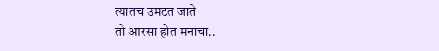त्यातच उमटत जाते
तो आरसा होत मनाचा..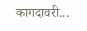कागदावरी...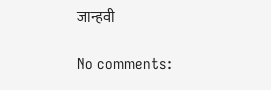जान्हवी

No comments: